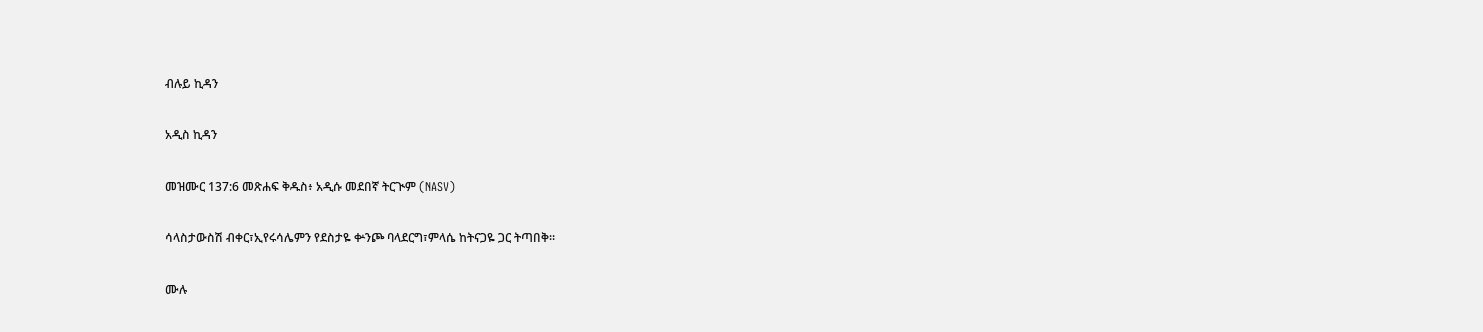ብሉይ ኪዳን

አዲስ ኪዳን

መዝሙር 137:6 መጽሐፍ ቅዱስ፥ አዲሱ መደበኛ ትርጒም (NASV)

ሳላስታውስሽ ብቀር፣ኢየሩሳሌምን የደስታዬ ቍንጮ ባላደርግ፣ምላሴ ከትናጋዬ ጋር ትጣበቅ።

ሙሉ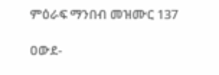ምዕራፍ ማንበብ መዝሙር 137

ዐውደ-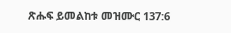ጽሑፍ ይመልከቱ መዝሙር 137:6